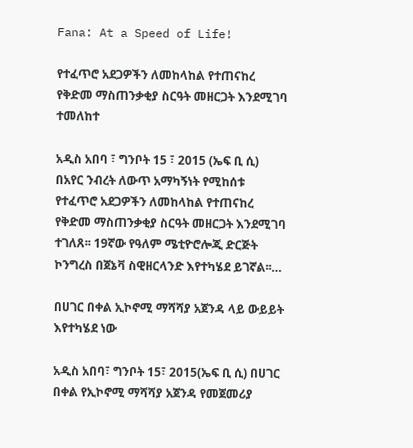Fana: At a Speed of Life!

የተፈጥሮ አደጋዎችን ለመከላከል የተጠናከረ የቅድመ ማስጠንቃቂያ ስርዓት መዘርጋት እንደሚገባ ተመለከተ

አዲስ አበባ ፣ ግንቦት 15 ፣ 2015 (ኤፍ ቢ ሲ) በአየር ንብረት ለውጥ አማካኝነት የሚከሰቱ የተፈጥሮ አደጋዎችን ለመከላከል የተጠናከረ የቅድመ ማስጠንቃቂያ ስርዓት መዘርጋት እንደሚገባ ተገለጸ፡፡ 19ኛው የዓለም ሜቲዮሮሎጂ ድርጅት ኮንግረስ በጀኔቫ ስዊዘርላንድ እየተካሄደ ይገኛል፡፡…

በሀገር በቀል ኢኮኖሚ ማሻሻያ አጀንዳ ላይ ውይይት እየተካሄደ ነው

አዲስ አበባ፣ ግንቦት 15፣ 2015(ኤፍ ቢ ሲ) በሀገር በቀል የኢኮኖሚ ማሻሻያ አጀንዳ የመጀመሪያ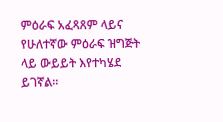ምዕራፍ አፈጻጸም ላይና የሁለተኛው ምዕራፍ ዝግጅት ላይ ውይይት እየተካሄደ ይገኛል፡፡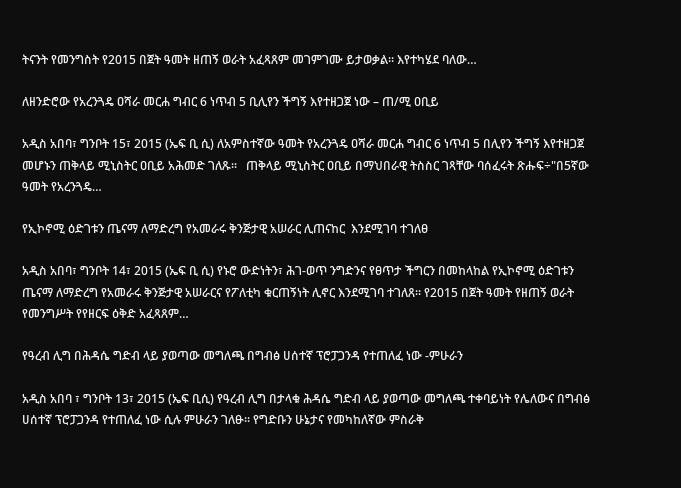ትናንት የመንግስት የ2015 በጀት ዓመት ዘጠኝ ወራት አፈጻጸም መገምገሙ ይታወቃል። እየተካሄደ ባለው…

ለዘንድሮው የአረንጓዴ ዐሻራ መርሐ ግብር 6 ነጥብ 5 ቢሊየን ችግኝ እየተዘጋጀ ነው – ጠ/ሚ ዐቢይ

አዲስ አበባ፣ ግንቦት 15፣ 2015 (ኤፍ ቢ ሲ) ለአምስተኛው ዓመት የአረንጓዴ ዐሻራ መርሐ ግብር 6 ነጥብ 5 በሊየን ችግኝ እየተዘጋጀ መሆኑን ጠቅላይ ሚኒስትር ዐቢይ አሕመድ ገለጹ፡፡   ጠቅላይ ሚኒስትር ዐቢይ በማህበራዊ ትስስር ገጻቸው ባሰፈሩት ጽሑፍ÷"በ5ኛው ዓመት የአረንጓዴ…

የኢኮኖሚ ዕድገቱን ጤናማ ለማድረግ የአመራሩ ቅንጅታዊ አሠራር ሊጠናከር  እንደሚገባ ተገለፀ

አዲስ አበባ፣ ግንቦት 14፣ 2015 (ኤፍ ቢ ሲ) የኑሮ ውድነትን፣ ሕገ-ወጥ ንግድንና የፀጥታ ችግርን በመከላከል የኢኮኖሚ ዕድገቱን ጤናማ ለማድረግ የአመራሩ ቅንጅታዊ አሠራርና የፖለቲካ ቁርጠኝነት ሊኖር እንደሚገባ ተገለጸ። የ2015 በጀት ዓመት የዘጠኝ ወራት የመንግሥት የየዘርፍ ዕቅድ አፈጻጸም…

የዓረብ ሊግ በሕዳሴ ግድብ ላይ ያወጣው መግለጫ በግብፅ ሀሰተኛ ፕሮፓጋንዳ የተጠለፈ ነው -ምሁራን

አዲስ አበባ ፣ ግንቦት 13፣ 2015 (ኤፍ ቢሲ) የዓረብ ሊግ በታላቁ ሕዳሴ ግድብ ላይ ያወጣው መግለጫ ተቀባይነት የሌለውና በግብፅ ሀሰተኛ ፕሮፓጋንዳ የተጠለፈ ነው ሲሉ ምሁራን ገለፁ። የግድቡን ሁኔታና የመካከለኛው ምስራቅ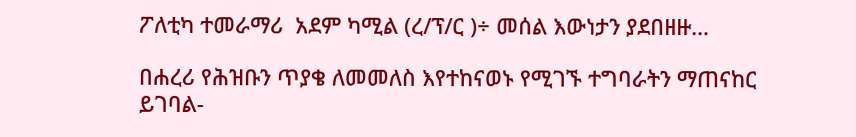ፖለቲካ ተመራማሪ  አደም ካሚል (ረ/ፕ/ር )÷ መሰል እውነታን ያደበዘዙ…

በሐረሪ የሕዝቡን ጥያቄ ለመመለስ እየተከናወኑ የሚገኙ ተግባራትን ማጠናከር ይገባል-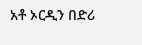አቶ ኦርዲን በድሪ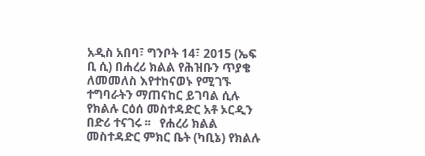አዲስ አበባ፣ ግንቦት 14፣ 2015 (ኤፍ ቢ ሲ) በሐረሪ ክልል የሕዝቡን ጥያቄ ለመመለስ እየተከናወኑ የሚገኙ ተግባራትን ማጠናከር ይገባል ሲሉ የክልሉ ርዕሰ መስተዳድር አቶ ኦርዲን በድሪ ተናገሩ ፡፡   የሐረሪ ክልል መስተዳድር ምክር ቤት (ካቢኔ) የክልሉ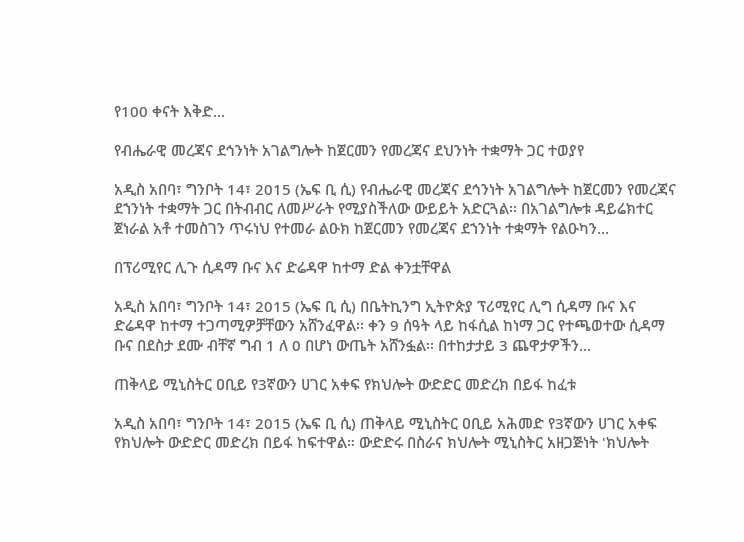የ100 ቀናት እቅድ…

የብሔራዊ መረጃና ደኅንነት አገልግሎት ከጀርመን የመረጃና ደህንነት ተቋማት ጋር ተወያየ

አዲስ አበባ፣ ግንቦት 14፣ 2015 (ኤፍ ቢ ሲ) የብሔራዊ መረጃና ደኅንነት አገልግሎት ከጀርመን የመረጃና ደኀንነት ተቋማት ጋር በትብብር ለመሥራት የሚያስችለው ውይይት አድርጓል፡፡ በአገልግሎቱ ዳይሬክተር ጀነራል አቶ ተመስገን ጥሩነህ የተመራ ልዑክ ከጀርመን የመረጃና ደኀንነት ተቋማት የልዑካን…

በፕሪሚየር ሊጉ ሲዳማ ቡና እና ድሬዳዋ ከተማ ድል ቀንቷቸዋል

አዲስ አበባ፣ ግንቦት 14፣ 2015 (ኤፍ ቢ ሲ) በቤትኪንግ ኢትዮጵያ ፕሪሚየር ሊግ ሲዳማ ቡና እና ድሬዳዋ ከተማ ተጋጣሚዎቻቸውን አሸንፈዋል፡፡ ቀን 9 ሰዓት ላይ ከፋሲል ከነማ ጋር የተጫወተው ሲዳማ ቡና በደስታ ደሙ ብቸኛ ግብ 1 ለ 0 በሆነ ውጤት አሸንፏል፡፡ በተከታታይ 3 ጨዋታዎችን…

ጠቅላይ ሚኒስትር ዐቢይ የ3ኛውን ሀገር አቀፍ የክህሎት ውድድር መድረክ በይፋ ከፈቱ

አዲስ አበባ፣ ግንቦት 14፣ 2015 (ኤፍ ቢ ሲ) ጠቅላይ ሚኒስትር ዐቢይ አሕመድ የ3ኛውን ሀገር አቀፍ የክህሎት ውድድር መድረክ በይፋ ከፍተዋል። ውድድሩ በስራና ክህሎት ሚኒስትር አዘጋጅነት 'ክህሎት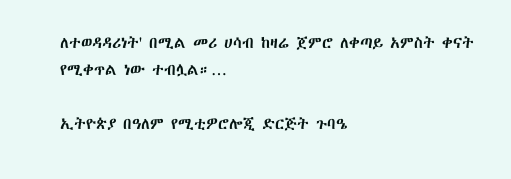ለተወዳዳሪነት' በሚል መሪ ሀሳብ ከዛሬ ጀምሮ ለቀጣይ አምስት ቀናት የሚቀጥል ነው ተብሏል።…

ኢትዮጵያ በዓለም የሚቲዎሮሎጂ ድርጅት ጉባዔ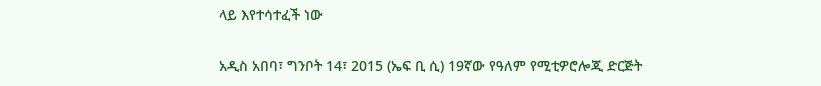ላይ እየተሳተፈች ነው

አዲስ አበባ፣ ግንቦት 14፣ 2015 (ኤፍ ቢ ሲ) 19ኛው የዓለም የሚቲዎሮሎጂ ድርጅት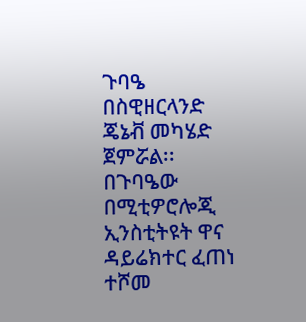ጉባዔ በስዊዘርላንድ ጄኔቭ መካሄድ ጀምሯል፡፡ በጉባዔው በሚቲዎሮሎጂ ኢንስቲትዩት ዋና ዳይሬክተር ፈጠነ ተሾመ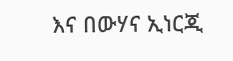እና በውሃና ኢነርጂ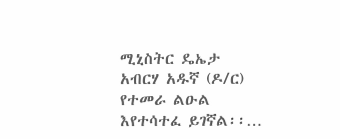ሚኒስትር ዴኤታ  አብርሃ አዱኛ (ዶ/ር) የተመራ ልዑል እየተሳተፈ ይገኛል፡፡…